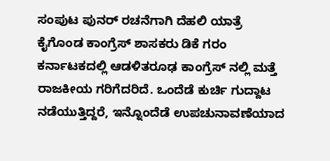ಸಂಪುಟ ಪುನರ್ ರಚನೆಗಾಗಿ ದೆಹಲಿ ಯಾತ್ರೆ ಕೈಗೊಂಡ ಕಾಂಗ್ರೆಸ್ ಶಾಸಕರು ಡಿಕೆ ಗರಂ
ಕರ್ನಾಟಕದಲ್ಲಿ ಆಡಳಿತರೂಢ ಕಾಂಗ್ರೆಸ್ ನಲ್ಲಿ ಮತ್ತೆ ರಾಜಕೀಯ ಗರಿಗೆದರಿದೆ. ಒಂದೆಡೆ ಕುರ್ಚಿ ಗುದ್ದಾಟ ನಡೆಯುತ್ತಿದ್ದರೆ, ಇನ್ನೊಂದೆಡೆ ಉಪಚುನಾವಣೆಯಾದ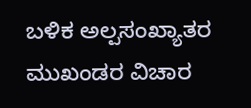ಬಳಿಕ ಅಲ್ಪಸಂಖ್ಯಾತರ ಮುಖಂಡರ ವಿಚಾರ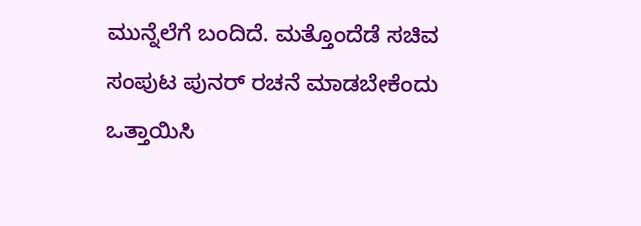ಮುನ್ನೆಲೆಗೆ ಬಂದಿದೆ. ಮತ್ತೊಂದೆಡೆ ಸಚಿವ ಸಂಪುಟ ಪುನರ್ ರಚನೆ ಮಾಡಬೇಕೆಂದು ಒತ್ತಾಯಿಸಿ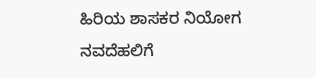ಹಿರಿಯ ಶಾಸಕರ ನಿಯೋಗ ನವದೆಹಲಿಗೆ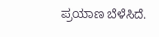ಪ್ರಯಾಣ ಬೆಳೆಸಿದೆ.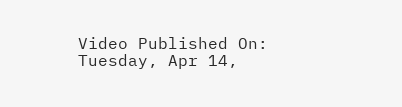Video Published On: Tuesday, Apr 14,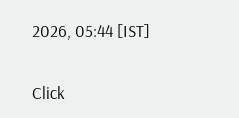2026, 05:44 [IST]


Click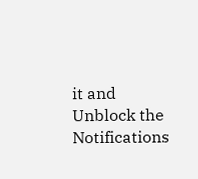it and Unblock the Notifications